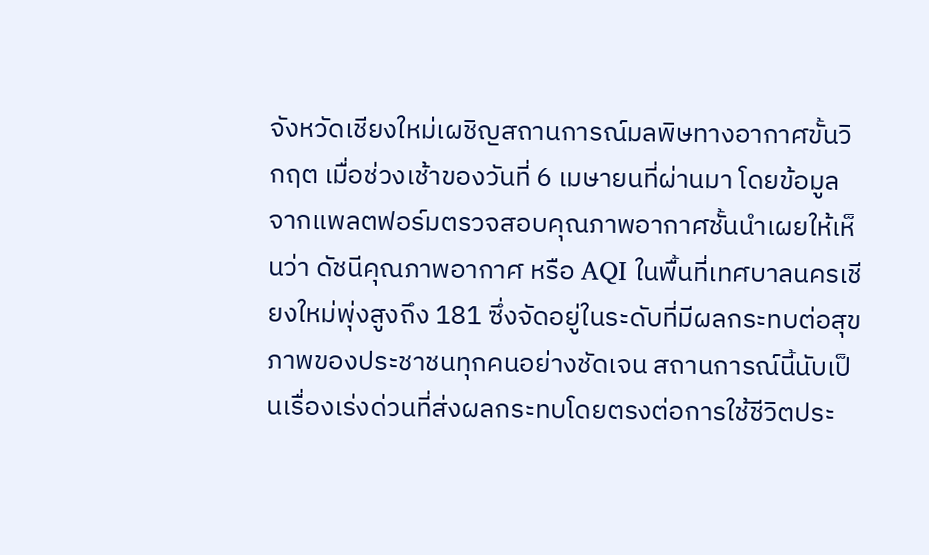จังหวัดเชียงใหม่เผชิญสถานการณ์มลพิษทางอากาศขั้นวิกฤต เมื่อช่วงเช้าของวันที่ 6 เมษายนที่ผ่านมา โดยข้อมูลจากแพลตฟอร์มตรวจสอบคุณภาพอากาศชั้นนำเผยให้เห็นว่า ดัชนีคุณภาพอากาศ หรือ AQI ในพื้นที่เทศบาลนครเชียงใหม่พุ่งสูงถึง 181 ซึ่งจัดอยู่ในระดับที่มีผลกระทบต่อสุขภาพของประชาชนทุกคนอย่างชัดเจน สถานการณ์นี้นับเป็นเรื่องเร่งด่วนที่ส่งผลกระทบโดยตรงต่อการใช้ชีวิตประ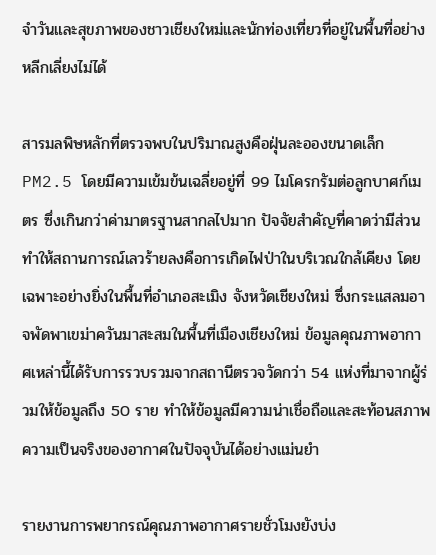จำวันและสุขภาพของชาวเชียงใหม่และนักท่องเที่ยวที่อยู่ในพื้นที่อย่างหลีกเลี่ยงไม่ได้

สารมลพิษหลักที่ตรวจพบในปริมาณสูงคือฝุ่นละอองขนาดเล็ก PM2.5 โดยมีความเข้มข้นเฉลี่ยอยู่ที่ 99 ไมโครกรัมต่อลูกบาศก์เมตร ซึ่งเกินกว่าค่ามาตรฐานสากลไปมาก ปัจจัยสำคัญที่คาดว่ามีส่วนทำให้สถานการณ์เลวร้ายลงคือการเกิดไฟป่าในบริเวณใกล้เคียง โดยเฉพาะอย่างยิ่งในพื้นที่อำเภอสะเมิง จังหวัดเชียงใหม่ ซึ่งกระแสลมอาจพัดพาเขม่าควันมาสะสมในพื้นที่เมืองเชียงใหม่ ข้อมูลคุณภาพอากาศเหล่านี้ได้รับการรวบรวมจากสถานีตรวจวัดกว่า 54 แห่งที่มาจากผู้ร่วมให้ข้อมูลถึง 50 ราย ทำให้ข้อมูลมีความน่าเชื่อถือและสะท้อนสภาพความเป็นจริงของอากาศในปัจจุบันได้อย่างแม่นยำ

รายงานการพยากรณ์คุณภาพอากาศรายชั่วโมงยังบ่ง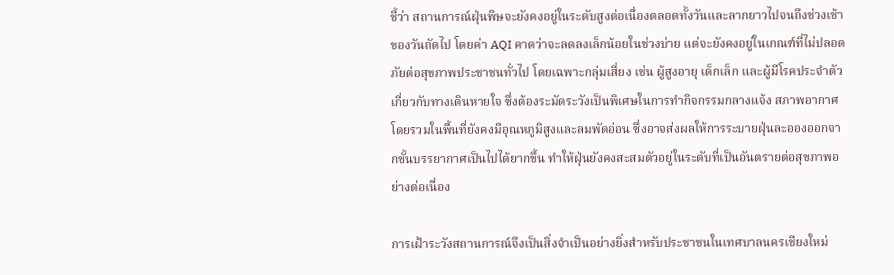ชี้ว่า สถานการณ์ฝุ่นพิษจะยังคงอยู่ในระดับสูงต่อเนื่องตลอดทั้งวันและลากยาวไปจนถึงช่วงเช้าของวันถัดไป โดยค่า AQI คาดว่าจะลดลงเล็กน้อยในช่วงบ่าย แต่จะยังคงอยู่ในเกณฑ์ที่ไม่ปลอดภัยต่อสุขภาพประชาชนทั่วไป โดยเฉพาะกลุ่มเสี่ยง เช่น ผู้สูงอายุ เด็กเล็ก และผู้มีโรคประจำตัวเกี่ยวกับทางเดินหายใจ ซึ่งต้องระมัดระวังเป็นพิเศษในการทำกิจกรรมกลางแจ้ง สภาพอากาศโดยรวมในพื้นที่ยังคงมีอุณหภูมิสูงและลมพัดอ่อน ซึ่งอาจส่งผลให้การระบายฝุ่นละอองออกจากชั้นบรรยากาศเป็นไปได้ยากขึ้น ทำให้ฝุ่นยังคงสะสมตัวอยู่ในระดับที่เป็นอันตรายต่อสุขภาพอย่างต่อเนื่อง

การเฝ้าระวังสถานการณ์จึงเป็นสิ่งจำเป็นอย่างยิ่งสำหรับประชาชนในเทศบาลนครเชียงใหม่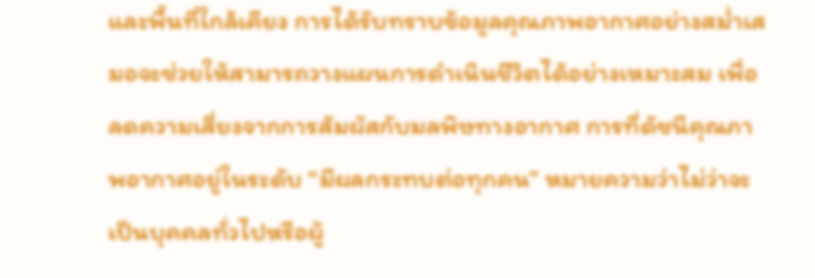และพื้นที่ใกล้เคียง การได้รับทราบข้อมูลคุณภาพอากาศอย่างสม่ำเสมอจะช่วยให้สามารถวางแผนการดำเนินชีวิตได้อย่างเหมาะสม เพื่อลดความเสี่ยงจากการสัมผัสกับมลพิษทางอากาศ การที่ดัชนีคุณภาพอากาศอยู่ในระดับ “มีผลกระทบต่อทุกคน” หมายความว่าไม่ว่าจะเป็นบุคคลทั่วไปหรือผู้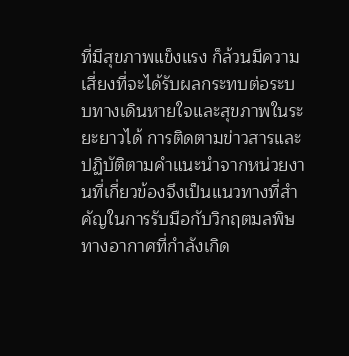ที่มีสุขภาพแข็งแรง ก็ล้วนมีความเสี่ยงที่จะได้รับผลกระทบต่อระบบทางเดินหายใจและสุขภาพในระยะยาวได้ การติดตามข่าวสารและปฏิบัติตามคำแนะนำจากหน่วยงานที่เกี่ยวข้องจึงเป็นแนวทางที่สำคัญในการรับมือกับวิกฤตมลพิษทางอากาศที่กำลังเกิด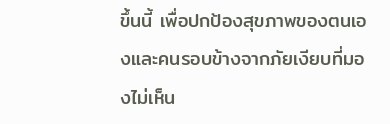ขึ้นนี้ เพื่อปกป้องสุขภาพของตนเองและคนรอบข้างจากภัยเงียบที่มองไม่เห็น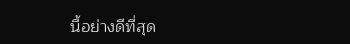นี้อย่างดีที่สุด